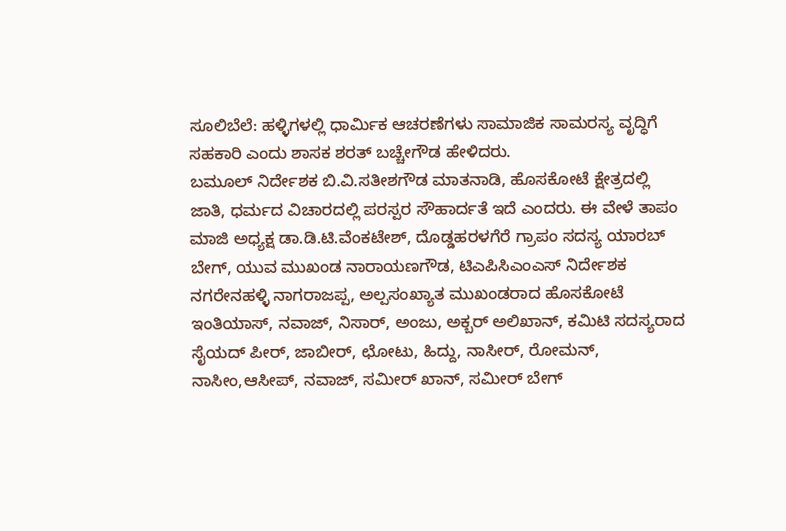ಸೂಲಿಬೆಲೆ: ಹಳ್ಳಿಗಳಲ್ಲಿ ಧಾರ್ಮಿಕ ಆಚರಣೆಗಳು ಸಾಮಾಜಿಕ ಸಾಮರಸ್ಯ ವೃದ್ಧಿಗೆ ಸಹಕಾರಿ ಎಂದು ಶಾಸಕ ಶರತ್ ಬಚ್ಚೇಗೌಡ ಹೇಳಿದರು.
ಬಮೂಲ್ ನಿರ್ದೇಶಕ ಬಿ.ವಿ.ಸತೀಶಗೌಡ ಮಾತನಾಡಿ, ಹೊಸಕೋಟೆ ಕ್ಷೇತ್ರದಲ್ಲಿ ಜಾತಿ, ಧರ್ಮದ ವಿಚಾರದಲ್ಲಿ ಪರಸ್ಪರ ಸೌಹಾರ್ದತೆ ಇದೆ ಎಂದರು. ಈ ವೇಳೆ ತಾಪಂ ಮಾಜಿ ಅಧ್ಯಕ್ಷ ಡಾ.ಡಿ.ಟಿ.ವೆಂಕಟೇಶ್, ದೊಡ್ಡಹರಳಗೆರೆ ಗ್ರಾಪಂ ಸದಸ್ಯ ಯಾರಬ್ ಬೇಗ್, ಯುವ ಮುಖಂಡ ನಾರಾಯಣಗೌಡ, ಟಿಎಪಿಸಿಎಂಎಸ್ ನಿರ್ದೇಶಕ ನಗರೇನಹಳ್ಳಿ ನಾಗರಾಜಪ್ಪ, ಅಲ್ಪಸಂಖ್ಯಾತ ಮುಖಂಡರಾದ ಹೊಸಕೋಟೆ ಇಂತಿಯಾಸ್, ನವಾಜ್, ನಿಸಾರ್, ಅಂಜು, ಅಕ್ಬರ್ ಅಲಿಖಾನ್, ಕಮಿಟಿ ಸದಸ್ಯರಾದ ಸೈಯದ್ ಪೀರ್, ಜಾಬೀರ್, ಛೋಟು, ಹಿದ್ದು, ನಾಸೀರ್, ರೋಮನ್, ನಾಸೀಂ,ಆಸೀಪ್, ನವಾಜ್, ಸಮೀರ್ ಖಾನ್, ಸಮೀರ್ ಬೇಗ್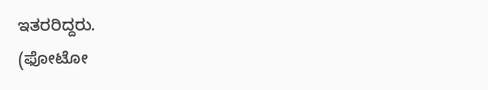ಇತರರಿದ್ದರು.
(ಫೋಟೋ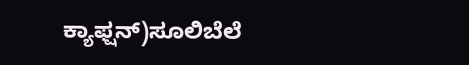ಕ್ಯಾಫ್ಷನ್)ಸೂಲಿಬೆಲೆ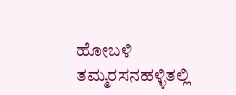ಹೋಬಳಿ ತಮ್ಮರಸನಹಳ್ಳಿತಲ್ಲಿ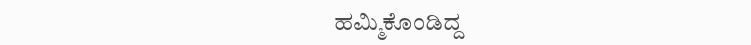ಹಮ್ಮಿಕೊಂಡಿದ್ದ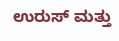ಉರುಸ್ ಮತ್ತು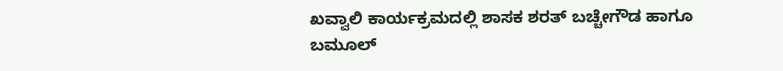ಖವ್ವಾಲಿ ಕಾರ್ಯಕ್ರಮದಲ್ಲಿ ಶಾಸಕ ಶರತ್ ಬಚ್ಚೇಗೌಡ ಹಾಗೂ ಬಮೂಲ್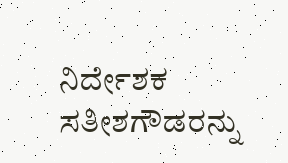ನಿರ್ದೇಶಕ ಸತೀಶಗೌಡರನ್ನು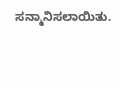ಸನ್ಮಾನಿಸಲಾಯಿತು.